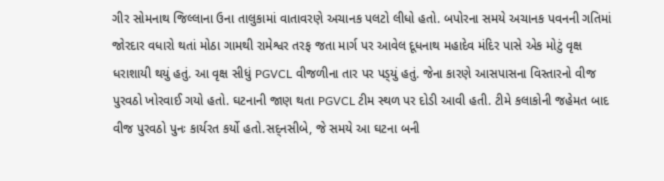ગીર સોમનાથ જિલ્લાના ઉના તાલુકામાં વાતાવરણે અચાનક પલટો લીધો હતો. બપોરના સમયે અચાનક પવનની ગતિમાં જોરદાર વધારો થતાં મોઠા ગામથી રામેશ્વર તરફ જતા માર્ગ પર આવેલ દૂધનાથ મહાદેવ મંદિર પાસે એક મોટું વૃક્ષ ધરાશાયી થયું હતું. આ વૃક્ષ સીધું PGVCL વીજળીના તાર પર પડ્‌યું હતું. જેના કારણે આસપાસના વિસ્તારનો વીજ પુરવઠો ખોરવાઈ ગયો હતો. ઘટનાની જાણ થતા PGVCL ટીમ સ્થળ પર દોડી આવી હતી. ટીમે કલાકોની જહેમત બાદ વીજ પુરવઠો પુનઃ કાર્યરત કર્યો હતો.સદ્‌નસીબે, જે સમયે આ ઘટના બની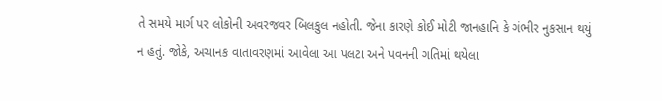તે સમયે માર્ગ પર લોકોની અવરજવર બિલકુલ નહોતી. જેના કારણે કોઈ મોટી જાનહાનિ કે ગંભીર નુકસાન થયું ન હતું. જોકે, અચાનક વાતાવરણમાં આવેલા આ પલટા અને પવનની ગતિમાં થયેલા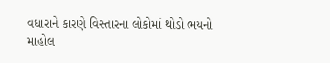વધારાને કારણે વિસ્તારના લોકોમાં થોડો ભયનો માહોલ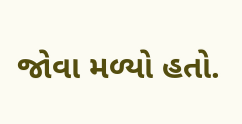જોવા મળ્યો હતો.